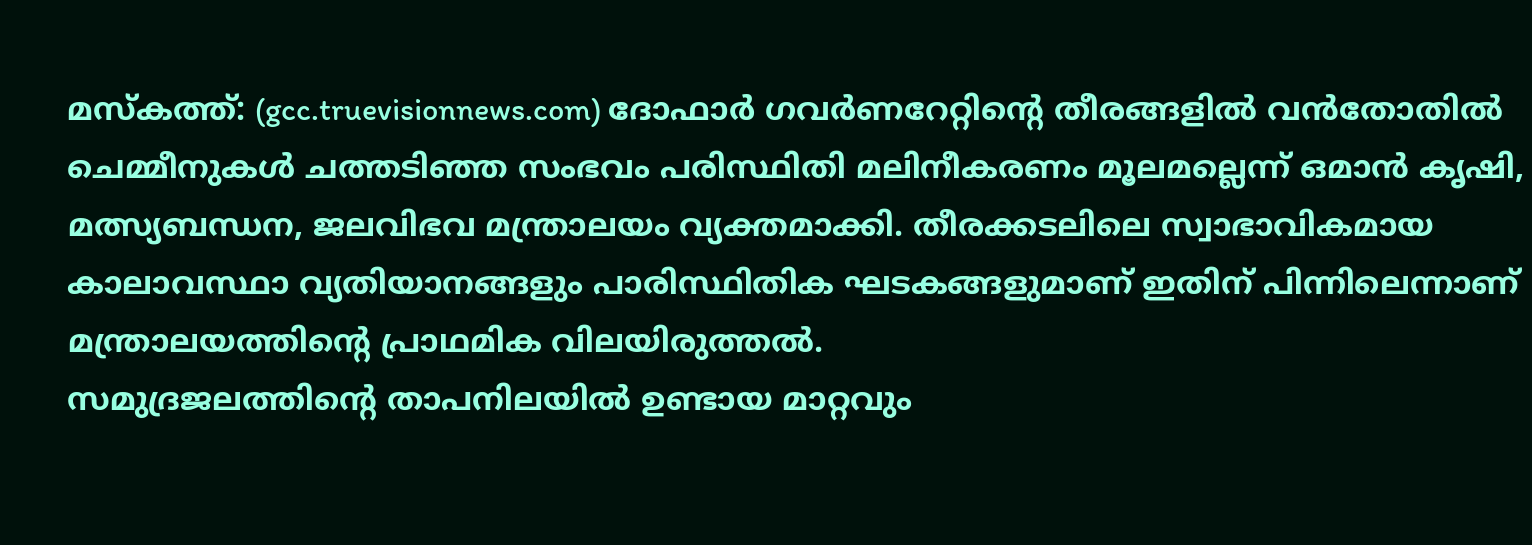മസ്കത്ത്: (gcc.truevisionnews.com) ദോഫാർ ഗവർണറേറ്റിന്റെ തീരങ്ങളിൽ വൻതോതിൽ ചെമ്മീനുകൾ ചത്തടിഞ്ഞ സംഭവം പരിസ്ഥിതി മലിനീകരണം മൂലമല്ലെന്ന് ഒമാൻ കൃഷി, മത്സ്യബന്ധന, ജലവിഭവ മന്ത്രാലയം വ്യക്തമാക്കി. തീരക്കടലിലെ സ്വാഭാവികമായ കാലാവസ്ഥാ വ്യതിയാനങ്ങളും പാരിസ്ഥിതിക ഘടകങ്ങളുമാണ് ഇതിന് പിന്നിലെന്നാണ് മന്ത്രാലയത്തിന്റെ പ്രാഥമിക വിലയിരുത്തൽ.
സമുദ്രജലത്തിന്റെ താപനിലയിൽ ഉണ്ടായ മാറ്റവും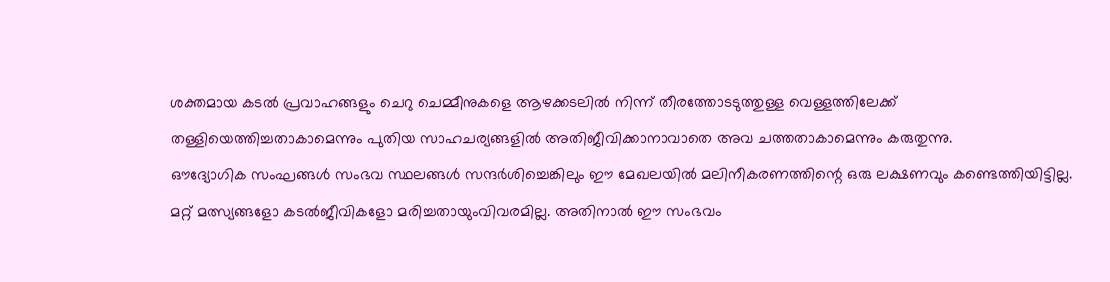ശക്തമായ കടൽ പ്രവാഹങ്ങളും ചെറു ചെമ്മീനുകളെ ആഴക്കടലിൽ നിന്ന് തീരത്തോടടുത്തുള്ള വെള്ളത്തിലേക്ക് തള്ളിയെത്തിച്ചതാകാമെന്നും പുതിയ സാഹചര്യങ്ങളിൽ അതിജീവിക്കാനാവാതെ അവ ചത്തതാകാമെന്നും കരുതുന്നു.
ഔദ്യോഗിക സംഘങ്ങൾ സംഭവ സ്ഥലങ്ങൾ സന്ദർശിച്ചെങ്കിലും ഈ മേഖലയിൽ മലിനീകരണത്തിന്റെ ഒരു ലക്ഷണവും കണ്ടെത്തിയിട്ടില്ല. മറ്റ് മത്സ്യങ്ങളോ കടൽജീവികളോ മരിച്ചതായുംവിവരമില്ല. അതിനാൽ ഈ സംഭവം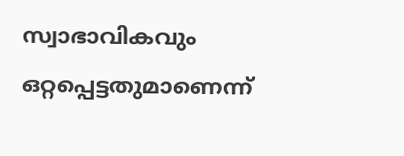സ്വാഭാവികവും ഒറ്റപ്പെട്ടതുമാണെന്ന്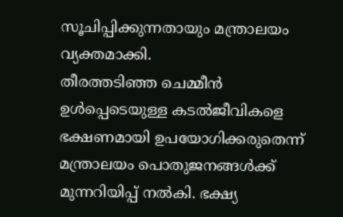സൂചിപ്പിക്കുന്നതായും മന്ത്രാലയം വ്യക്തമാക്കി.
തീരത്തടിഞ്ഞ ചെമ്മീൻ ഉൾപ്പെടെയുള്ള കടൽജീവികളെ ഭക്ഷണമായി ഉപയോഗിക്കരുതെന്ന് മന്ത്രാലയം പൊതുജനങ്ങൾക്ക് മുന്നറിയിപ്പ് നൽകി. ഭക്ഷ്യ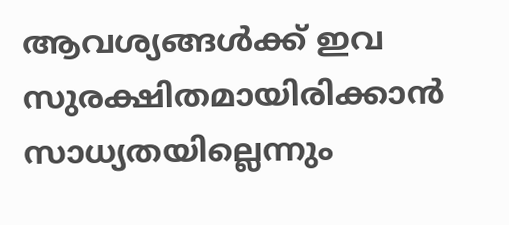ആവശ്യങ്ങൾക്ക് ഇവ സുരക്ഷിതമായിരിക്കാൻ സാധ്യതയില്ലെന്നും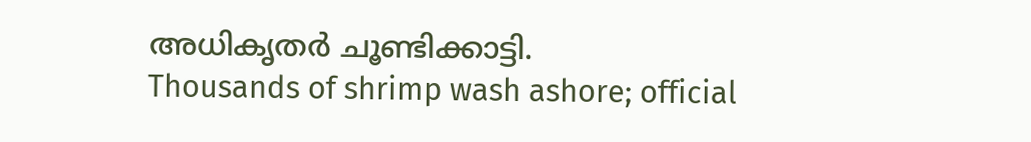അധികൃതർ ചൂണ്ടിക്കാട്ടി.
Thousands of shrimp wash ashore; official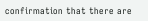confirmation that there are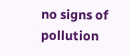no signs of pollution